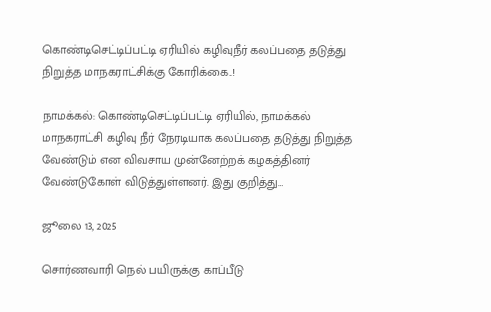கொண்டிசெட்டிப்பட்டி ஏரியில் கழிவுநீர் கலப்பதை தடுத்து நிறுத்த மாநகராட்சிக்கு கோரிக்கை..!

நாமக்கல்: கொண்டிசெட்டிப்பட்டி ஏரியில், நாமக்கல் மாநகராட்சி கழிவு நீர் நேரடியாக கலப்பதை தடுத்து நிறுத்த வேண்டும் என விவசாய முன்னேற்றக் கழகத்தினர் வேண்டுகோள் விடுத்துள்ளனர். இது குறித்து…

ஜூலை 13, 2025

சொர்ணவாரி நெல் பயிருக்கு காப்பீடு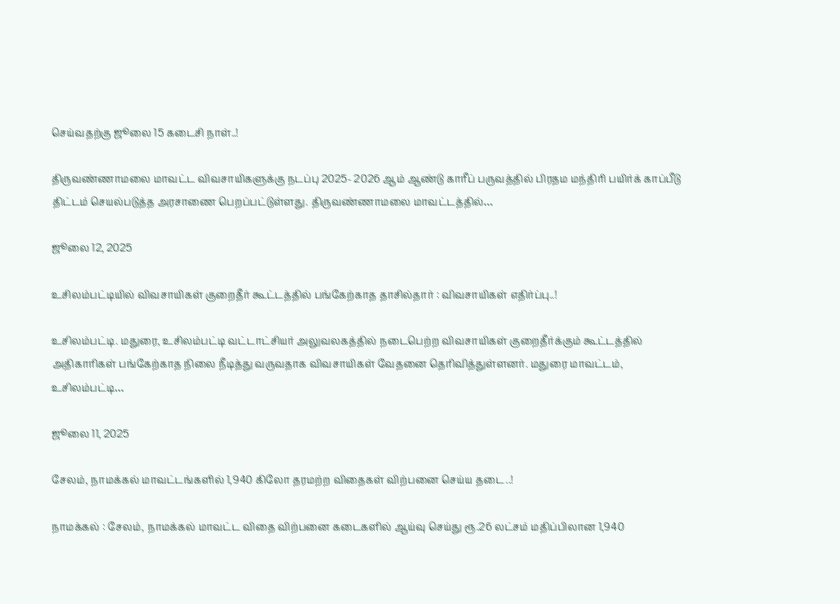செய்வதற்கு ஜூலை 15 கடைசி நாள்..!

திருவண்ணாமலை மாவட்ட விவசாயிகளுக்கு நடப்பு 2025- 2026 ஆம் ஆண்டு காரீப் பருவத்தில் பிரதம மந்திரி பயிர்க் காப்பீடு திட்டம் செயல்படுத்த அரசாணை பெறப்பட்டுள்ளது. திருவண்ணாமலை மாவட்டத்தில்…

ஜூலை 12, 2025

உசிலம்பட்டியில் விவசாயிகள் குறைதீர் கூட்டத்தில் பங்கேற்காத தாசில்தார் : விவசாயிகள் எதிர்ப்பு..!

உசிலம்பட்டி. மதுரை, உசிலம்பட்டி வட்டாட்சியர் அலுவலகத்தில் நடைபெற்ற விவசாயிகள் குறைதீர்க்கும் கூட்டத்தில் அதிகாரிகள் பங்கேற்காத நிலை நீடித்து வருவதாக விவசாயிகள் வேதனை தெரிவித்துள்ளனர். மதுரை மாவட்டம், உசிலம்பட்டி…

ஜூலை 11, 2025

சேலம், நாமக்கல் மாவட்டங்களில் 1,940 கிலோ தரமற்ற விதைகள் விற்பனை செய்ய தடை..!

நாமக்கல் : சேலம், நாமக்கல் மாவட்ட விதை விற்பனை கடைகளில் ஆய்வு செய்து ரூ.26 லட்சம் மதிப்பிலான 1,940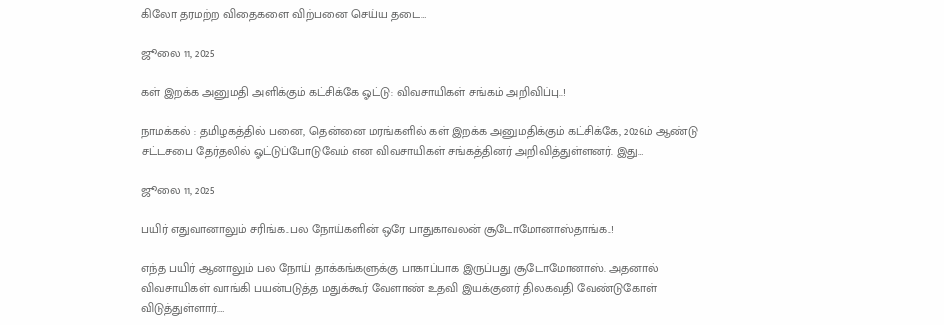கிலோ தரமற்ற விதைகளை விற்பனை செய்ய தடை…

ஜூலை 11, 2025

கள் இறக்க அனுமதி அளிக்கும் கட்சிக்கே ஓட்டு: விவசாயிகள் சங்கம் அறிவிப்பு..!

நாமக்கல் : தமிழகத்தில் பனை, தென்னை மரங்களில் கள் இறக்க அனுமதிக்கும் கட்சிக்கே, 2026ம் ஆண்டு சட்டசபை தேர்தலில் ஓட்டுப்போடுவேம் என விவசாயிகள் சங்கத்தினர் அறிவித்துள்ளனர். இது…

ஜூலை 11, 2025

பயிர் எதுவானாலும் சரிங்க..பல நோய்களின் ஒரே பாதுகாவலன் சூடோமோனாஸ்தாங்க..!

எந்த பயிர் ஆனாலும் பல நோய் தாக்கங்களுக்கு பாகாப்பாக இருப்பது சூடோமோனாஸ். அதனால் விவசாயிகள் வாங்கி பயன்படுத்த மதுக்கூர் வேளாண் உதவி இயக்குனர் திலகவதி வேண்டுகோள் விடுத்துள்ளார்.…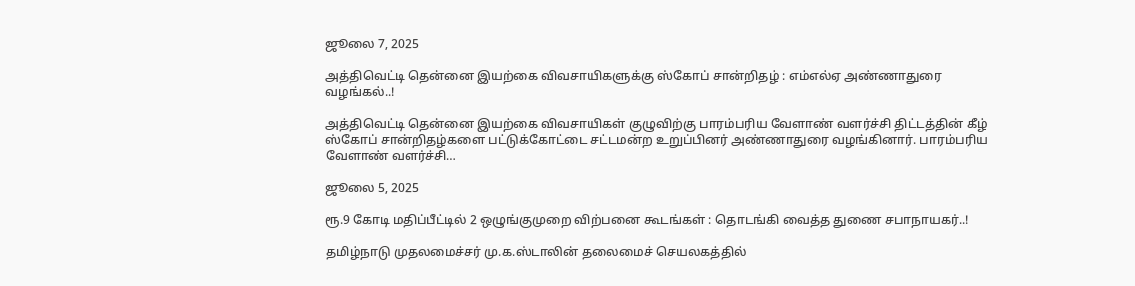ஜூலை 7, 2025

அத்திவெட்டி தென்னை இயற்கை விவசாயிகளுக்கு ஸ்கோப் சான்றிதழ் : எம்எல்ஏ அண்ணாதுரை வழங்கல்..!

அத்திவெட்டி தென்னை இயற்கை விவசாயிகள் குழுவிற்கு பாரம்பரிய வேளாண் வளர்ச்சி திட்டத்தின் கீழ் ஸ்கோப் சான்றிதழ்களை பட்டுக்கோட்டை சட்டமன்ற உறுப்பினர் அண்ணாதுரை வழங்கினார். பாரம்பரிய வேளாண் வளர்ச்சி…

ஜூலை 5, 2025

ரூ.9 கோடி மதிப்பீட்டில் 2 ஒழுங்குமுறை விற்பனை கூடங்கள் : தொடங்கி வைத்த துணை சபாநாயகர்..!

தமிழ்நாடு முதலமைச்சர் மு.க.ஸ்டாலின் தலைமைச் செயலகத்தில்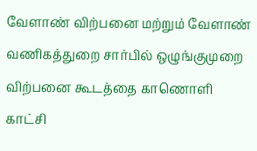வேளாண் விற்பனை மற்றும் வேளாண் வணிகத்துறை சார்பில் ஒழுங்குமுறை விற்பனை கூடத்தை காணொளி காட்சி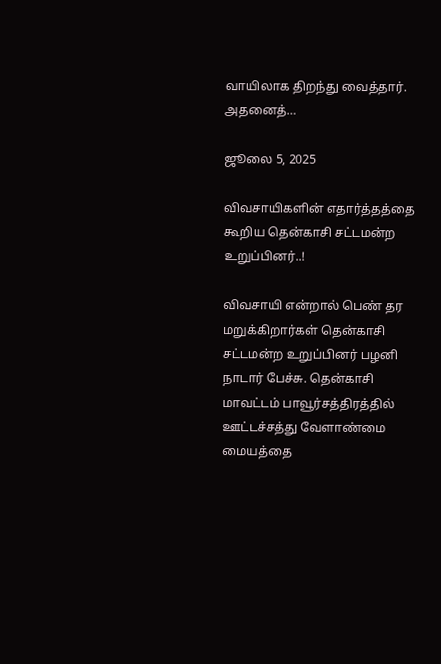வாயிலாக திறந்து வைத்தார். அதனைத்…

ஜூலை 5, 2025

விவசாயிகளின் எதார்த்தத்தை கூறிய தென்காசி சட்டமன்ற உறுப்பினர்..!

விவசாயி என்றால் பெண் தர மறுக்கிறார்கள் தென்காசி சட்டமன்ற உறுப்பினர் பழனி நாடார் பேச்சு. தென்காசி மாவட்டம் பாவூர்சத்திரத்தில் ஊட்டச்சத்து வேளாண்மை மையத்தை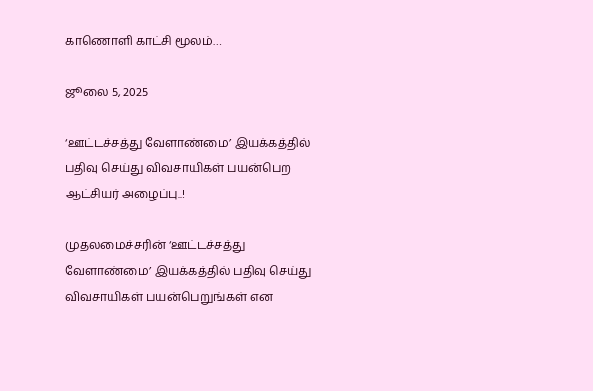காணொளி காட்சி மூலம்…

ஜூலை 5, 2025

‘ஊட்டச்சத்து வேளாண்மை’ இயக்கத்தில் பதிவு செய்து விவசாயிகள் பயன்பெற ஆட்சியர் அழைப்பு..!

முதலமைச்சரின் ‘ஊட்டச்சத்து வேளாண்மை’ இயக்கத்தில் பதிவு செய்து விவசாயிகள் பயன்பெறுங்கள் என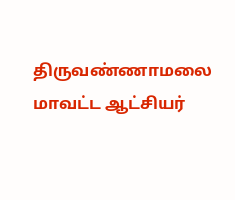திருவண்ணாமலை மாவட்ட ஆட்சியர்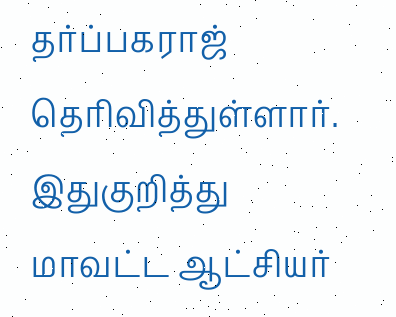தர்ப்பகராஜ்  தெரிவித்துள்ளார். இதுகுறித்து மாவட்ட ஆட்சியர்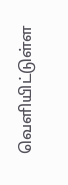வெளியிட்டுள்ள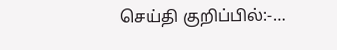செய்தி குறிப்பில்:-…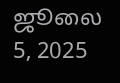ஜூலை 5, 2025